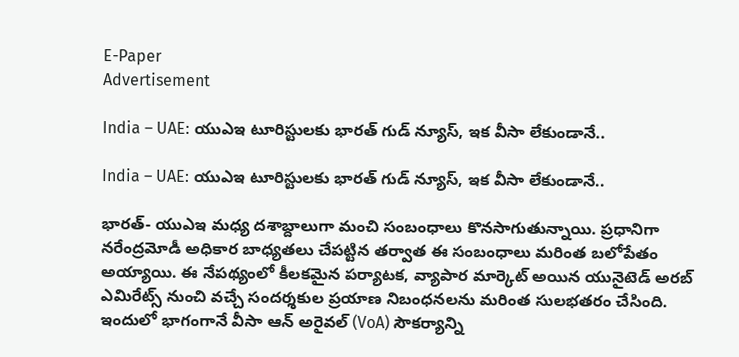E-Paper
Advertisement

India – UAE: యుఎఇ టూరిస్టులకు భారత్ గుడ్ న్యూస్, ఇక వీసా లేకుండానే..

India – UAE: యుఎఇ టూరిస్టులకు భారత్ గుడ్ న్యూస్, ఇక వీసా లేకుండానే..

భారత్- యుఎఇ మధ్య దశాబ్దాలుగా మంచి సంబంధాలు కొనసాగుతున్నాయి. ప్రధానిగా నరేంద్రమోడీ అధికార బాధ్యతలు చేపట్టిన తర్వాత ఈ సంబంధాలు మరింత బలోపేతం అయ్యాయి. ఈ నేపథ్యంలో కీలకమైన పర్యాటక, వ్యాపార మార్కెట్ అయిన యునైటెడ్ అరబ్ ఎమిరేట్స్ నుంచి వచ్చే సందర్శకుల ప్రయాణ నిబంధనలను మరింత సులభతరం చేసింది. ఇందులో భాగంగానే వీసా ఆన్ అరైవల్ (VoA) సౌకర్యాన్ని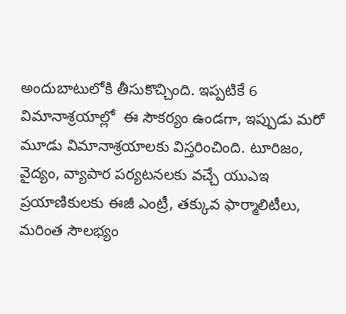అందుబాటులోకి తీసుకొచ్చింది. ఇప్పటికే 6 విమానాశ్రయాల్లో  ఈ సౌకర్యం ఉండగా, ఇప్పుడు మరో మూడు విమానాశ్రయాలకు విస్తరించింది. టూరిజం, వైద్యం, వ్యాపార పర్యటనలకు వచ్చే యుఎఇ ప్రయాణికులకు ఈజీ ఎంట్రీ, తక్కువ ఫార్మాలిటీలు, మరింత సౌలభ్యం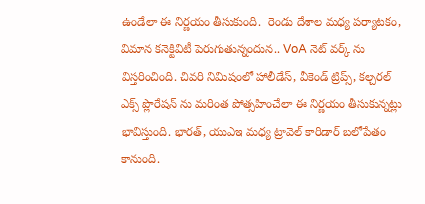ఉండేలా ఈ నిర్ణయం తీసుకుంది.  రెండు దేశాల మధ్య పర్యాటకం, విమాన కనెక్టివిటీ పెరుగుతున్నందున.. VoA నెట్‌ వర్క్ ను విస్తరించింది. చివరి నిమిషంలో హాలీడేస్, వీకెండ్ ట్రిప్స్, కల్చరల్ ఎక్స్ ప్లొరేషన్ ను మరింత పోత్సహించేలా ఈ నిర్ణయం తీసుకున్నట్లు భావిస్తుంది. భారత్, యుఎఇ మధ్య ట్రావెల్ కారిడార్ బలోపేతం కానుంది.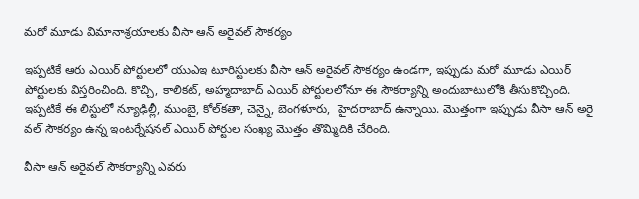మరో మూడు విమానాశ్రయాలకు వీసా ఆన్ అరైవల్ సౌకర్యం

ఇప్పటికే ఆరు ఎయిర్ పోర్టులలో యుఎఇ టూరిస్టులకు వీసా ఆన్ అరైవల్ సౌకర్యం ఉండగా, ఇప్పుడు మరో మూడు ఎయిర్ పోర్టులకు విస్తరించింది. కొచ్చి, కాలికట్, అహ్మదాబాద్ ఎయిర్ పోర్టులలోనూ ఈ సౌకర్యాన్ని అందుబాటులోకి తీసుకొచ్చింది. ఇప్పటికే ఈ లిస్టులో న్యూఢిల్లీ, ముంబై, కోల్‌కతా, చెన్నై, బెంగళూరు,  హైదరాబాద్ ఉన్నాయి. మొత్తంగా ఇప్పుడు వీసా ఆన్ అరై వల్ సౌకర్యం ఉన్న ఇంటర్నేషనల్ ఎయిర్ పోర్టుల సంఖ్య మొత్తం తొమ్మిదికి చేరింది.

వీసా ఆన్ అరైవల్‌ సౌకర్యాన్ని ఎవరు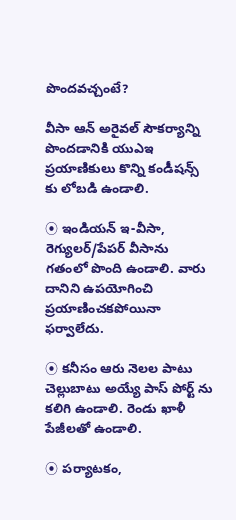పొందవచ్చంటే?

వీసా ఆన్ అరైవల్ సౌకర్యాన్ని పొందడానికి యుఎఇ ప్రయాణికులు కొన్ని కండీషన్స్ కు లోబడి ఉండాలి.

⦿ ఇండియన్ ఇ-వీసా, రెగ్యులర్/పేపర్ వీసాను గతంలో పొంది ఉండాలి. వారు దానిని ఉపయోగించి ప్రయాణించకపోయినా ఫర్వాలేదు.

⦿ కనీసం ఆరు నెలల పాటు చెల్లుబాటు అయ్యే పాస్‌ పోర్ట్‌ ను కలిగి ఉండాలి. రెండు ఖాళీ పేజీలతో ఉండాలి.

⦿ పర్యాటకం,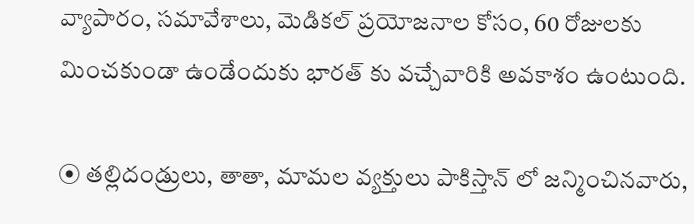వ్యాపారం, సమావేశాలు, మెడికల్ ప్రయోజనాల కోసం, 60 రోజులకు మించకుండా ఉండేందుకు భారత్ కు వచ్చేవారికి అవకాశం ఉంటుంది.

⦿ తల్లిదండ్రులు, తాతా, మామల వ్యక్తులు పాకిస్తాన్‌ లో జన్మించినవారు,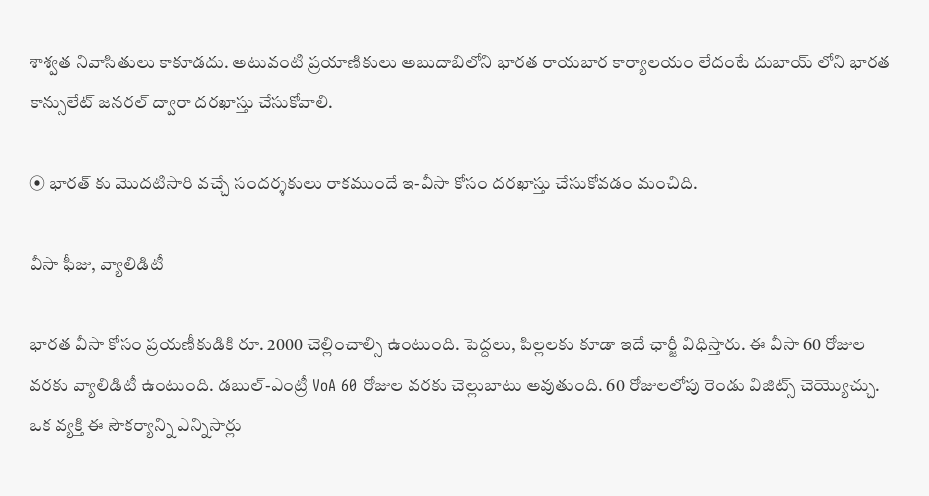శాశ్వత నివాసితులు కాకూడదు. అటువంటి ప్రయాణికులు అబుదాబిలోని భారత రాయబార కార్యాలయం లేదంటే దుబాయ్‌ లోని భారత కాన్సులేట్ జనరల్ ద్వారా దరఖాస్తు చేసుకోవాలి.

⦿ భారత్ కు మొదటిసారి వచ్చే సందర్శకులు రాకముందే ఇ-వీసా కోసం దరఖాస్తు చేసుకోవడం మంచిది.

వీసా ఫీజు, వ్యాలిడిటీ

భారత వీసా కోసం ప్రయణీకుడికి రూ. 2000 చెల్లించాల్సి ఉంటుంది. పెద్దలు, పిల్లలకు కూడా ఇదే ఛార్జీ విధిస్తారు. ఈ వీసా 60 రోజుల వరకు వ్యాలిడిటీ ఉంటుంది. డబుల్-ఎంట్రీ VoA 60 రోజుల వరకు చెల్లుబాటు అవుతుంది. 60 రోజులలోపు రెండు విజిట్స్ చెయ్యొచ్చు. ఒక వ్యక్తి ఈ సౌకర్యాన్ని ఎన్నిసార్లు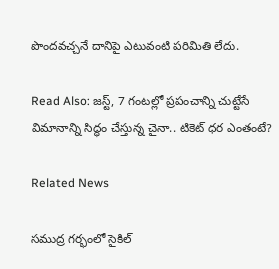పొందవచ్చనే దానిపై ఎటువంటి పరిమితి లేదు.

Read Also: జస్ట్, 7 గంటల్లో ప్రపంచాన్ని చుట్టేసే విమానాన్ని సిద్ధం చేస్తున్న చైనా.. టికెట్ ధర ఎంతంటే?

Related News

సముద్ర గర్భంలో సైకిల్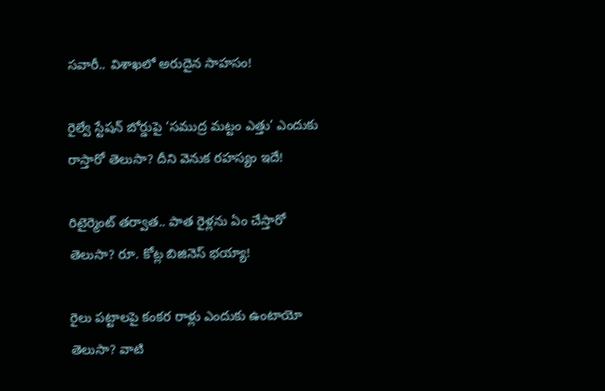సవారీ.. విశాఖలో అరుదైన సాహసం!

రైల్వే స్టేషన్ బోర్డుపై ‘సముద్ర మట్టం ఎత్తు’ ఎందుకు రాస్తారో తెలుసా? దీని వెనుక రహస్యం ఇదే!

రిటైర్మెంట్ తర్వాత.. పాత రైళ్లను ఏం చేస్తారో తెలుసా? రూ. కోట్ల బిజినెస్ భయ్యా!

రైలు పట్టాలపై కంకర రాళ్లు ఎందుకు ఉంటాయో తెలుసా? వాటి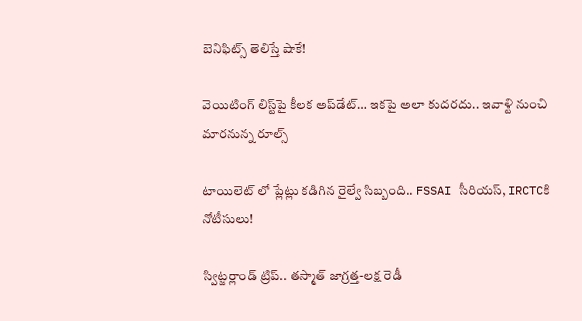బెనిఫిట్స్ తెలిస్తే షాకే!

వెయిటింగ్‌ లిస్ట్‌పై కీలక అప్‌డేట్‌… ఇకపై అలా కుదరదు.. ఇవాళ్టి నుంచి మారనున్న రూల్స్

టాయిలెట్ లో ప్లేట్లు కడిగిన రైల్వే సిబ్బంది.. FSSAI సీరియస్, IRCTCకి నోటీసులు!

స్విట్జర్లాండ్‌ ట్రిప్.. తస్మాత్ జాగ్రత్త-లక్ష రెడీ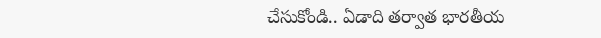చేసుకోండి.. ఏడాది తర్వాత భారతీయ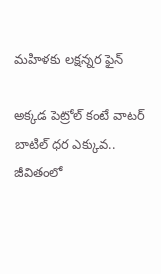మహిళకు లక్షన్నర ఫైన్

అక్కడ పెట్రోల్ కంటే వాటర్ బాటిల్ ధర ఎక్కువ.. జీవితంలో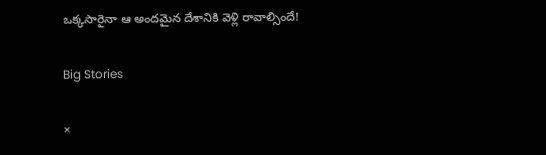ఒక్కసారైనా ఆ అందమైన దేశానికి వెళ్లి రావాల్సిందే!

Big Stories

×